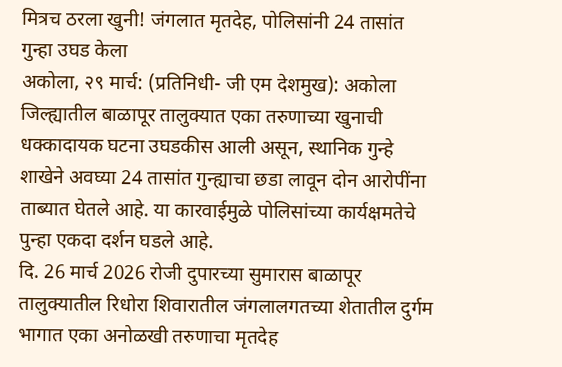मित्रच ठरला खुनी! जंगलात मृतदेह, पोलिसांनी 24 तासांत गुन्हा उघड केला
अकोला, २९ मार्च: (प्रतिनिधी- जी एम देशमुख): अकोला जिल्ह्यातील बाळापूर तालुक्यात एका तरुणाच्या खुनाची धक्कादायक घटना उघडकीस आली असून, स्थानिक गुन्हे शाखेने अवघ्या 24 तासांत गुन्ह्याचा छडा लावून दोन आरोपींना ताब्यात घेतले आहे. या कारवाईमुळे पोलिसांच्या कार्यक्षमतेचे पुन्हा एकदा दर्शन घडले आहे.
दि. 26 मार्च 2026 रोजी दुपारच्या सुमारास बाळापूर तालुक्यातील रिधोरा शिवारातील जंगलालगतच्या शेतातील दुर्गम भागात एका अनोळखी तरुणाचा मृतदेह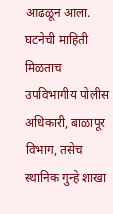आढळून आला. घटनेची माहिती मिळताच उपविभागीय पोलीस अधिकारी, बाळापूर विभाग, तसेच स्थानिक गुन्हे शाखा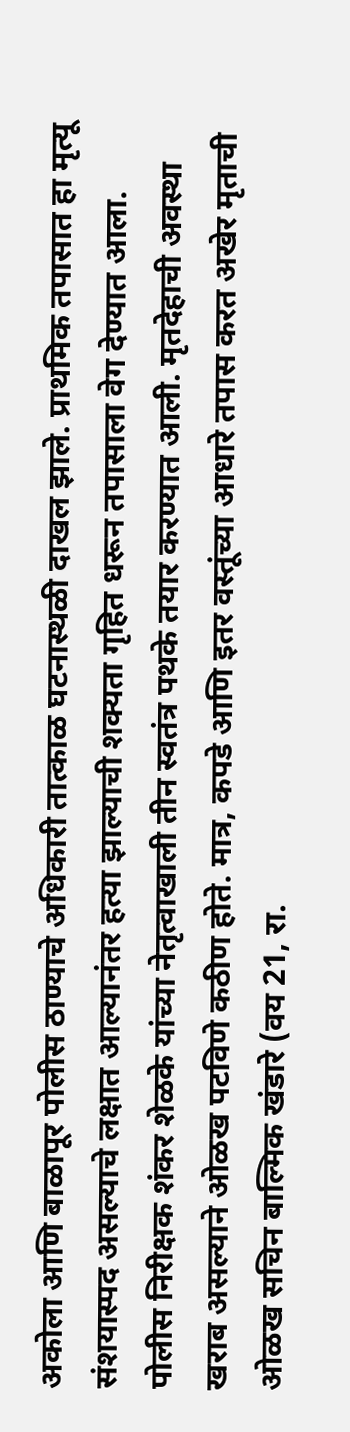अकोला आणि बाळापूर पोलीस ठाण्याचे अधिकारी तात्काळ घटनास्थळी दाखल झाले. प्राथमिक तपासात हा मृत्यू संशयास्पद असल्याचे लक्षात आल्यानंतर हत्या झाल्याची शक्यता गृहित धरून तपासाला वेग देण्यात आला.
पोलीस निरीक्षक शंकर शेळके यांच्या नेतृत्वाखाली तीन स्वतंत्र पथके तयार करण्यात आली. मृतदेहाची अवस्था खराब असल्याने ओळख पटविणे कठीण होते. मात्र, कपडे आणि इतर वस्तूंच्या आधारे तपास करत अखेर मृताची ओळख सचिन बाल्मिक खंडारे (वय 21, रा.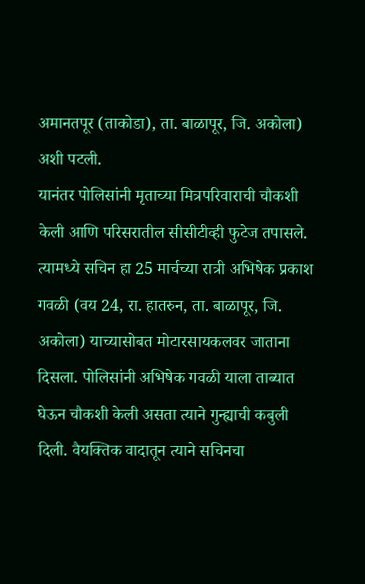अमानतपूर (ताकोडा), ता. बाळापूर, जि. अकोला) अशी पटली.
यानंतर पोलिसांनी मृताच्या मित्रपरिवाराची चौकशी केली आणि परिसरातील सीसीटीव्ही फुटेज तपासले. त्यामध्ये सचिन हा 25 मार्चच्या रात्री अभिषेक प्रकाश गवळी (वय 24, रा. हातरुन, ता. बाळापूर, जि. अकोला) याच्यासोबत मोटारसायकलवर जाताना दिसला. पोलिसांनी अभिषेक गवळी याला ताब्यात घेऊन चौकशी केली असता त्याने गुन्ह्याची कबुली दिली. वैयक्तिक वादातून त्याने सचिनचा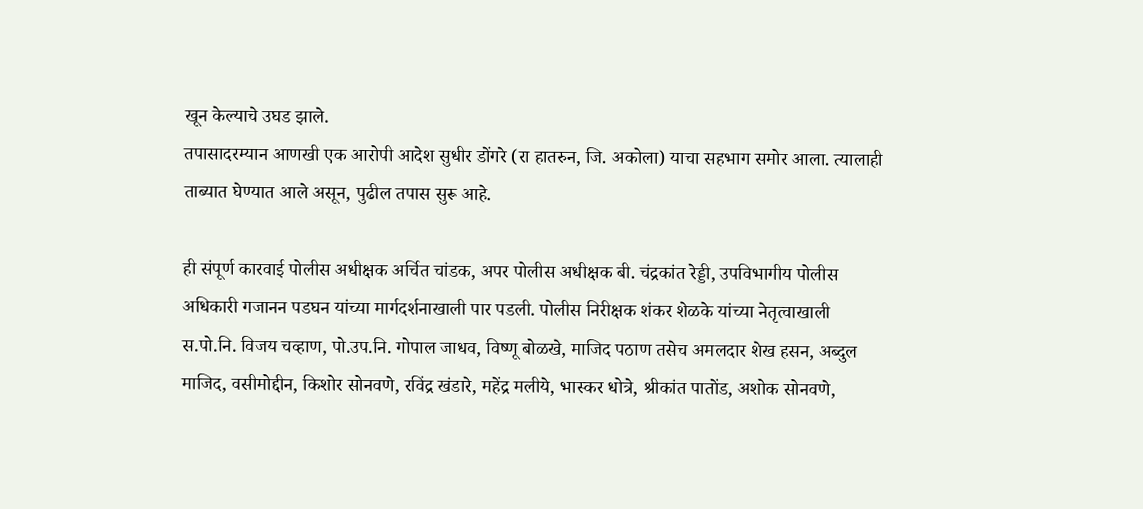खून केल्याचे उघड झाले.
तपासादरम्यान आणखी एक आरोपी आदेश सुधीर डोंगरे (रा हातरुन, जि. अकोला) याचा सहभाग समोर आला. त्यालाही ताब्यात घेण्यात आले असून, पुढील तपास सुरू आहे.

ही संपूर्ण कारवाई पोलीस अधीक्षक अर्चित चांडक, अपर पोलीस अधीक्षक बी. चंद्रकांत रेड्डी, उपविभागीय पोलीस अधिकारी गजानन पडघन यांच्या मार्गदर्शनाखाली पार पडली. पोलीस निरीक्षक शंकर शेळके यांच्या नेतृत्वाखाली स.पो.नि. विजय चव्हाण, पो.उप.नि. गोपाल जाधव, विष्णू बोळखे, माजिद पठाण तसेच अमलदार शेख हसन, अब्दुल माजिद, वसीमोद्दीन, किशोर सोनवणे, रविंद्र खंडारे, महेंद्र मलीये, भास्कर धोत्रे, श्रीकांत पातोंड, अशोक सोनवणे,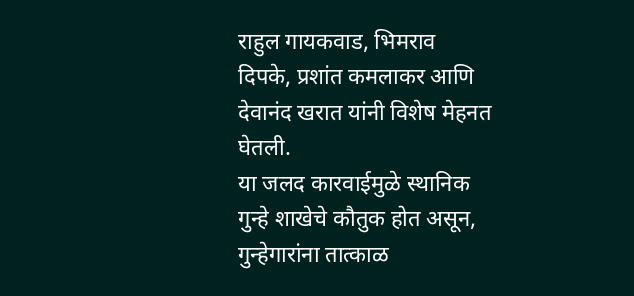राहुल गायकवाड, भिमराव दिपके, प्रशांत कमलाकर आणि देवानंद खरात यांनी विशेष मेहनत घेतली.
या जलद कारवाईमुळे स्थानिक गुन्हे शाखेचे कौतुक होत असून, गुन्हेगारांना तात्काळ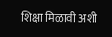शिक्षा मिळावी अशी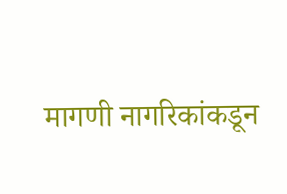मागणी नागरिकांकडून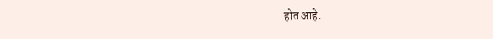होत आहे.